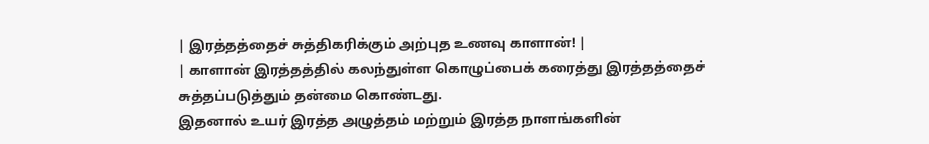| இரத்தத்தைச் சுத்திகரிக்கும் அற்புத உணவு காளான்! |
| காளான் இரத்தத்தில் கலந்துள்ள கொழுப்பைக் கரைத்து இரத்தத்தைச் சுத்தப்படுத்தும் தன்மை கொண்டது.
இதனால் உயர் இரத்த அழுத்தம் மற்றும் இரத்த நாளங்களின்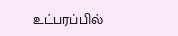உட்பரப்பில்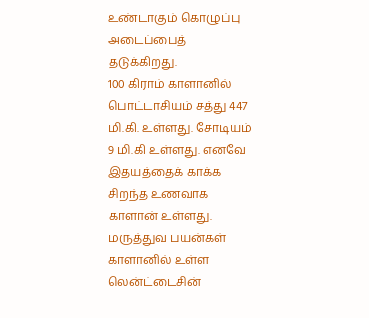உண்டாகும் கொழுப்பு அடைப்பைத் தடுக்கிறது.
100 கிராம் காளானில் பொட்டாசியம் சத்து 447 மி.கி. உள்ளது. சோடியம் 9 மி.கி உள்ளது. எனவே இதயத்தைக் காக்க சிறந்த உணவாக காளான் உள்ளது.
மருத்துவ பயன்கள்
காளானில் உள்ள லென்ட்டைசின்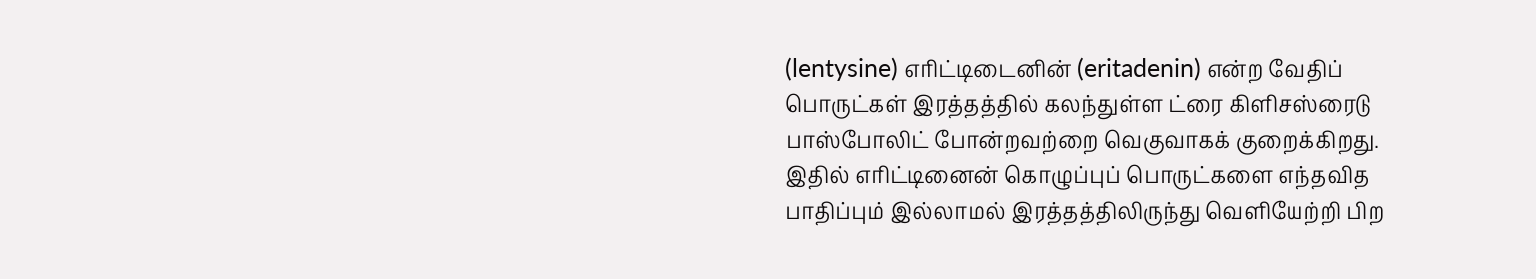(lentysine) எரிட்டிடைனின் (eritadenin) என்ற வேதிப் பொருட்கள் இரத்தத்தில் கலந்துள்ள ட்ரை கிளிசஸ்ரைடு பாஸ்போலிட் போன்றவற்றை வெகுவாகக் குறைக்கிறது.
இதில் எரிட்டினைன் கொழுப்புப் பொருட்களை எந்தவித பாதிப்பும் இல்லாமல் இரத்தத்திலிருந்து வெளியேற்றி பிற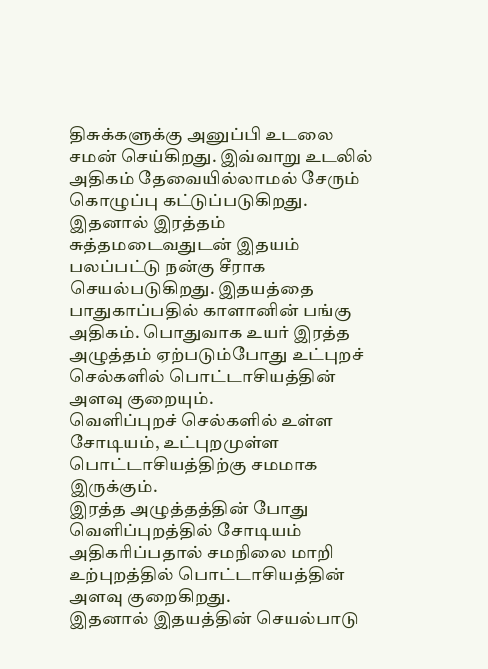திசுக்களுக்கு அனுப்பி உடலை சமன் செய்கிறது. இவ்வாறு உடலில் அதிகம் தேவையில்லாமல் சேரும் கொழுப்பு கட்டுப்படுகிறது.
இதனால் இரத்தம் சுத்தமடைவதுடன் இதயம் பலப்பட்டு நன்கு சீராக செயல்படுகிறது. இதயத்தை பாதுகாப்பதில் காளானின் பங்கு அதிகம். பொதுவாக உயர் இரத்த அழுத்தம் ஏற்படும்போது உட்புறச் செல்களில் பொட்டாசியத்தின் அளவு குறையும்.
வெளிப்புறச் செல்களில் உள்ள சோடியம், உட்புறமுள்ள பொட்டாசியத்திற்கு சமமாக இருக்கும்.
இரத்த அழுத்தத்தின் போது வெளிப்புறத்தில் சோடியம் அதிகரிப்பதால் சமநிலை மாறி உற்புறத்தில் பொட்டாசியத்தின் அளவு குறைகிறது.
இதனால் இதயத்தின் செயல்பாடு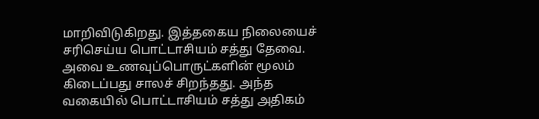மாறிவிடுகிறது. இத்தகைய நிலையைச் சரிசெய்ய பொட்டாசியம் சத்து தேவை. அவை உணவுப்பொருட்களின் மூலம் கிடைப்பது சாலச் சிறந்தது. அந்த வகையில் பொட்டாசியம் சத்து அதிகம்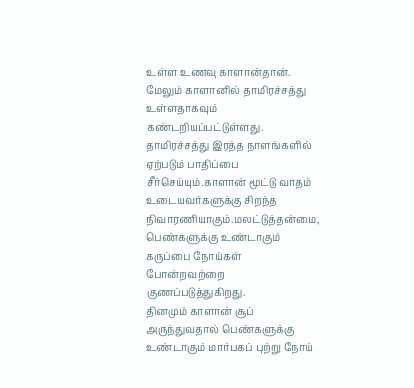உள்ள உணவு காளான்தான்.
மேலும் காளானில் தாமிரச்சத்து உள்ளதாகவும் கண்டறியப்பட்டுள்ளது. தாமிரச்சத்து இரத்த நாளங்களில் ஏற்படும் பாதிப்பை சீர்செய்யும்.காளான் மூட்டு வாதம் உடையவர்களுக்கு சிறந்த நிவாரணியாகும்.மலட்டுத்தன்மை, பெண்களுக்கு உண்டாகும் கருப்பை நோய்கள் போன்றவற்றை குணப்படுத்துகிறது.
தினமும் காளான் சூப் அருந்துவதால் பெண்களுக்கு உண்டாகும் மார்பகப் புற்று நோய்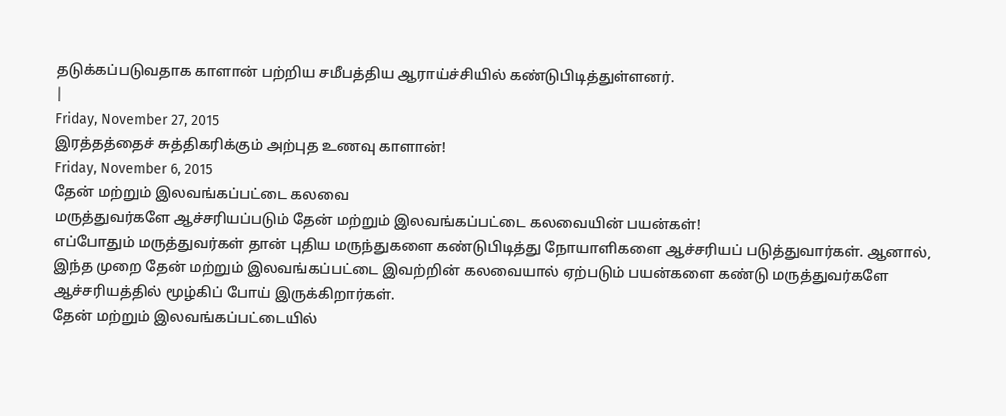தடுக்கப்படுவதாக காளான் பற்றிய சமீபத்திய ஆராய்ச்சியில் கண்டுபிடித்துள்ளனர்.
|
Friday, November 27, 2015
இரத்தத்தைச் சுத்திகரிக்கும் அற்புத உணவு காளான்!
Friday, November 6, 2015
தேன் மற்றும் இலவங்கப்பட்டை கலவை
மருத்துவர்களே ஆச்சரியப்படும் தேன் மற்றும் இலவங்கப்பட்டை கலவையின் பயன்கள்!
எப்போதும் மருத்துவர்கள் தான் புதிய மருந்துகளை கண்டுபிடித்து நோயாளிகளை ஆச்சரியப் படுத்துவார்கள். ஆனால், இந்த முறை தேன் மற்றும் இலவங்கப்பட்டை இவற்றின் கலவையால் ஏற்படும் பயன்களை கண்டு மருத்துவர்களே ஆச்சரியத்தில் மூழ்கிப் போய் இருக்கிறார்கள்.
தேன் மற்றும் இலவங்கப்பட்டையில்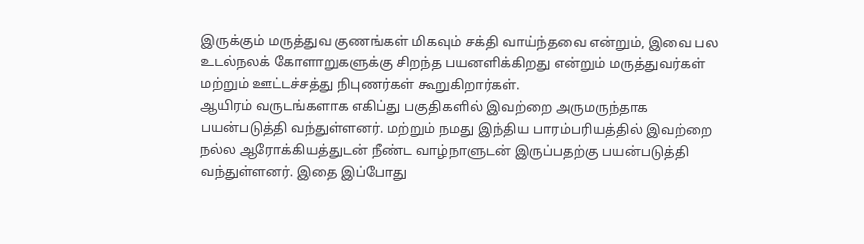இருக்கும் மருத்துவ குணங்கள் மிகவும் சக்தி வாய்ந்தவை என்றும், இவை பல உடல்நலக் கோளாறுகளுக்கு சிறந்த பயனளிக்கிறது என்றும் மருத்துவர்கள் மற்றும் ஊட்டச்சத்து நிபுணர்கள் கூறுகிறார்கள்.
ஆயிரம் வருடங்களாக எகிப்து பகுதிகளில் இவற்றை அருமருந்தாக பயன்படுத்தி வந்துள்ளனர். மற்றும் நமது இந்திய பாரம்பரியத்தில் இவற்றை நல்ல ஆரோக்கியத்துடன் நீண்ட வாழ்நாளுடன் இருப்பதற்கு பயன்படுத்தி வந்துள்ளனர். இதை இப்போது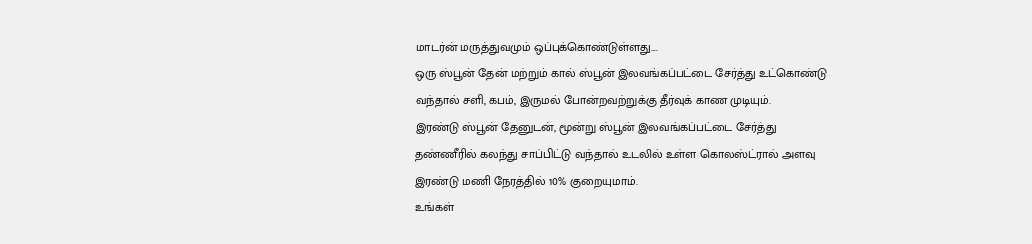மாடர்ன் மருத்துவமும் ஒப்புக்கொண்டுள்ளது....
ஒரு ஸ்பூன் தேன் மற்றும் கால் ஸ்பூன் இலவங்கப்பட்டை சேர்த்து உட்கொண்டு வந்தால் சளி, கபம், இருமல் போன்றவற்றுக்கு தீர்வுக் காண முடியும்.
இரண்டு ஸ்பூன் தேனுடன், மூன்று ஸ்பூன் இலவங்கப்பட்டை சேர்த்து தண்ணீரில் கலந்து சாப்பிட்டு வந்தால் உடலில் உள்ள கொலஸ்ட்ரால் அளவு இரண்டு மணி நேரத்தில் 10% குறையுமாம்.
உங்கள்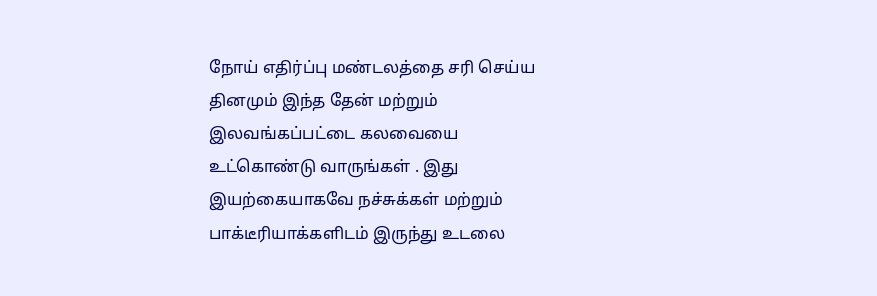நோய் எதிர்ப்பு மண்டலத்தை சரி செய்ய தினமும் இந்த தேன் மற்றும் இலவங்கப்பட்டை கலவையை உட்கொண்டு வாருங்கள் . இது இயற்கையாகவே நச்சுக்கள் மற்றும் பாக்டீரியாக்களிடம் இருந்து உடலை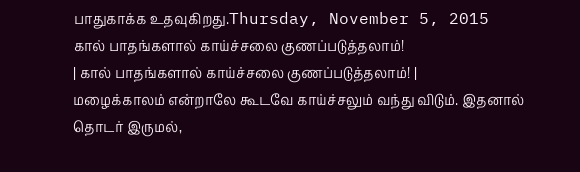பாதுகாக்க உதவுகிறது.Thursday, November 5, 2015
கால் பாதங்களால் காய்ச்சலை குணப்படுத்தலாம்!
| கால் பாதங்களால் காய்ச்சலை குணப்படுத்தலாம்! |
மழைக்காலம் என்றாலே கூடவே காய்ச்சலும் வந்து விடும். இதனால் தொடர் இருமல்,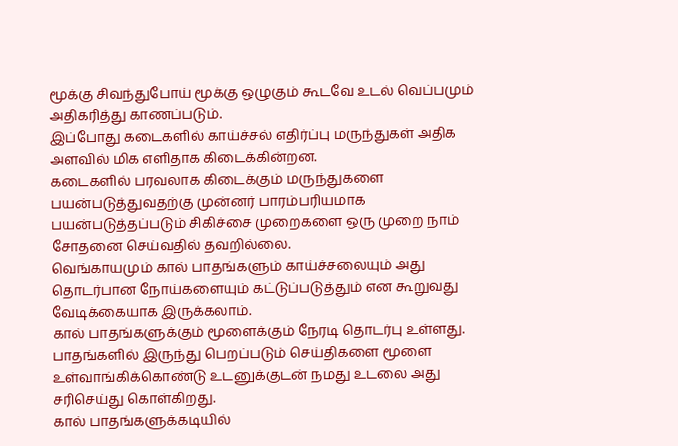மூக்கு சிவந்துபோய் மூக்கு ஒழுகும் கூடவே உடல் வெப்பமும் அதிகரித்து காணப்படும்.
இப்போது கடைகளில் காய்ச்சல் எதிர்ப்பு மருந்துகள் அதிக அளவில் மிக எளிதாக கிடைக்கின்றன.
கடைகளில் பரவலாக கிடைக்கும் மருந்துகளை பயன்படுத்துவதற்கு முன்னர் பாரம்பரியமாக பயன்படுத்தப்படும் சிகிச்சை முறைகளை ஒரு முறை நாம் சோதனை செய்வதில் தவறில்லை.
வெங்காயமும் கால் பாதங்களும் காய்ச்சலையும் அது தொடர்பான நோய்களையும் கட்டுப்படுத்தும் என கூறுவது வேடிக்கையாக இருக்கலாம்.
கால் பாதங்களுக்கும் மூளைக்கும் நேரடி தொடர்பு உள்ளது. பாதங்களில் இருந்து பெறப்படும் செய்திகளை மூளை உள்வாங்கிக்கொண்டு உடனுக்குடன் நமது உடலை அது சரிசெய்து கொள்கிறது.
கால் பாதங்களுக்கடியில்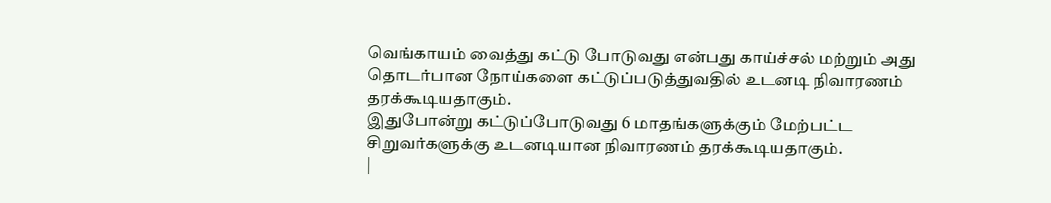வெங்காயம் வைத்து கட்டு போடுவது என்பது காய்ச்சல் மற்றும் அது தொடர்பான நோய்களை கட்டுப்படுத்துவதில் உடனடி நிவாரணம் தரக்கூடியதாகும்.
இதுபோன்று கட்டுப்போடுவது 6 மாதங்களுக்கும் மேற்பட்ட சிறுவர்களுக்கு உடனடியான நிவாரணம் தரக்கூடியதாகும்.
|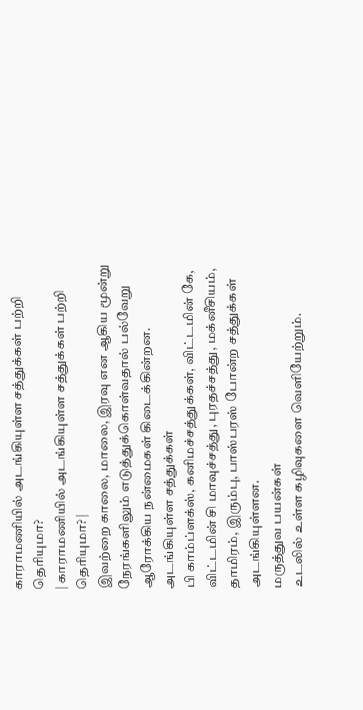காராமணியில் அடங்கியுள்ள சத்துக்கள் பற்றி தெரியுமா?
| காராமணியில் அடங்கியுள்ள சத்துக்கள் பற்றி தெரியுமா? |
இவற்றை காலை, மாலை, இரவு என ஆகிய மூன்று நேரங்களிலும் எடுத்துக்கொள்வதால் பல்வேறு ஆரோக்கிய நன்மைகள் கிடைக்கின்றன.
அடங்கியுள்ள சத்துக்கள்
பி காம்ப்ளக்ஸ், கனிமச்சத்துக்கள், விட்டமின் கே, விட்டமின் சி மாவுச்சத்து, புரதச்சத்து, மக்னீசியம், தாமிரம், இரும்பு, பாஸ்பரஸ் போன்ற சத்துக்கள் அடங்கியுள்ளன.
மருத்துவ பயன்கள்
உடலில் உள்ள கழிவுகளை வெளியேற்றும்.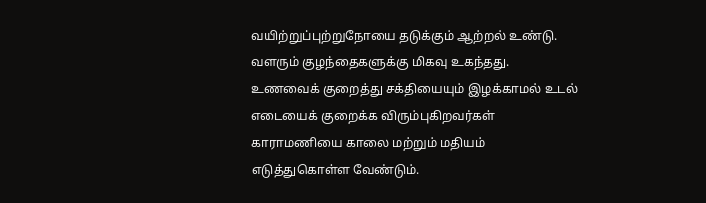வயிற்றுப்புற்றுநோயை தடுக்கும் ஆற்றல் உண்டு.
வளரும் குழந்தைகளுக்கு மிகவு உகந்தது.
உணவைக் குறைத்து சக்தியையும் இழக்காமல் உடல் எடையைக் குறைக்க விரும்புகிறவர்கள் காராமணியை காலை மற்றும் மதியம் எடுத்துகொள்ள வேண்டும்.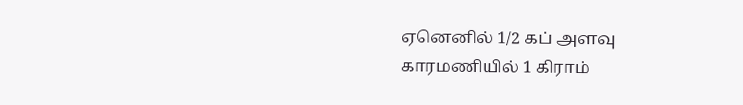ஏனெனில் 1/2 கப் அளவு காரமணியில் 1 கிராம்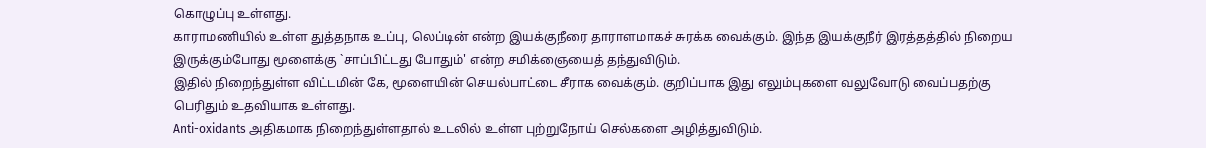கொழுப்பு உள்ளது.
காராமணியில் உள்ள துத்தநாக உப்பு, லெப்டின் என்ற இயக்குநீரை தாராளமாகச் சுரக்க வைக்கும். இந்த இயக்குநீர் இரத்தத்தில் நிறைய இருக்கும்போது மூளைக்கு `சாப்பிட்டது போதும்' என்ற சமிக்ஞையைத் தந்துவிடும்.
இதில் நிறைந்துள்ள விட்டமின் கே, மூளையின் செயல்பாட்டை சீராக வைக்கும். குறிப்பாக இது எலும்புகளை வலுவோடு வைப்பதற்கு பெரிதும் உதவியாக உள்ளது.
Anti-oxidants அதிகமாக நிறைந்துள்ளதால் உடலில் உள்ள புற்றுநோய் செல்களை அழித்துவிடும்.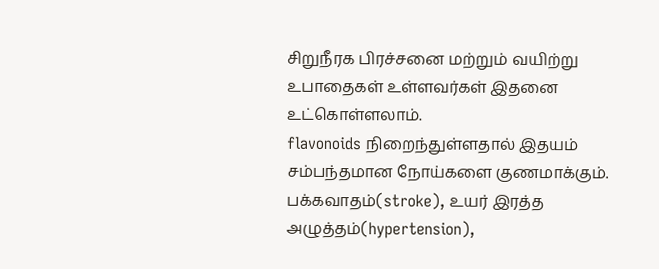சிறுநீரக பிரச்சனை மற்றும் வயிற்று உபாதைகள் உள்ளவர்கள் இதனை உட்கொள்ளலாம்.
flavonoids நிறைந்துள்ளதால் இதயம் சம்பந்தமான நோய்களை குணமாக்கும்.
பக்கவாதம்(stroke), உயர் இரத்த அழுத்தம்(hypertension),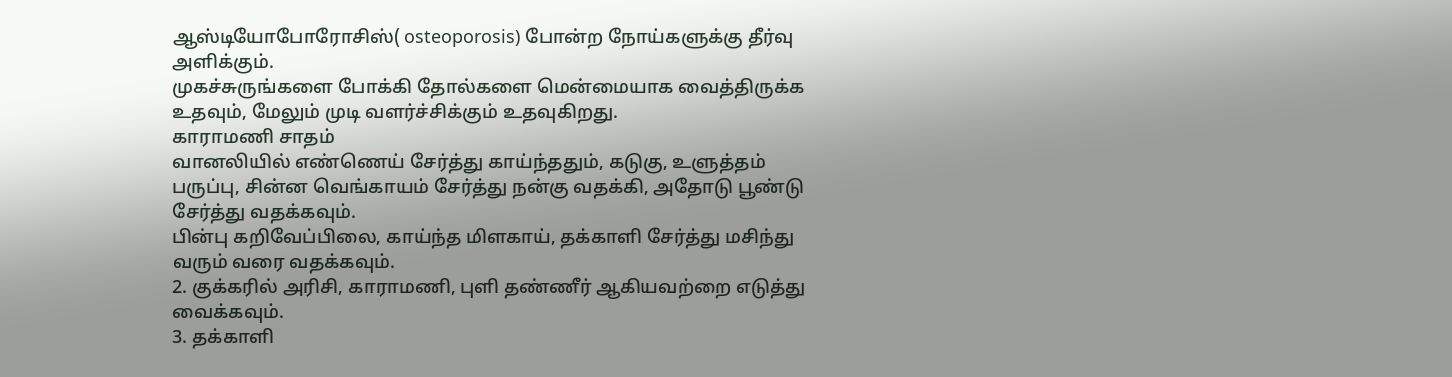ஆஸ்டியோபோரோசிஸ்( osteoporosis) போன்ற நோய்களுக்கு தீர்வு அளிக்கும்.
முகச்சுருங்களை போக்கி தோல்களை மென்மையாக வைத்திருக்க உதவும், மேலும் முடி வளர்ச்சிக்கும் உதவுகிறது.
காராமணி சாதம்
வானலியில் எண்ணெய் சேர்த்து காய்ந்ததும், கடுகு, உளுத்தம் பருப்பு, சின்ன வெங்காயம் சேர்த்து நன்கு வதக்கி, அதோடு பூண்டு சேர்த்து வதக்கவும்.
பின்பு கறிவேப்பிலை, காய்ந்த மிளகாய், தக்காளி சேர்த்து மசிந்து வரும் வரை வதக்கவும்.
2. குக்கரில் அரிசி, காராமணி, புளி தண்ணீர் ஆகியவற்றை எடுத்து வைக்கவும்.
3. தக்காளி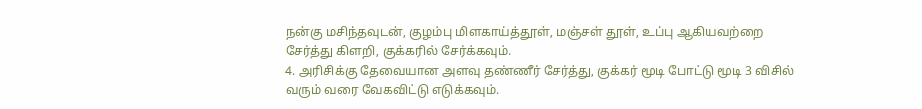நன்கு மசிந்தவுடன், குழம்பு மிளகாய்த்தூள், மஞ்சள் தூள், உப்பு ஆகியவற்றை சேர்த்து கிளறி, குக்கரில் சேர்க்கவும்.
4. அரிசிக்கு தேவையான அளவு தண்ணீர் சேர்த்து, குக்கர் மூடி போட்டு மூடி 3 விசில் வரும் வரை வேகவிட்டு எடுக்கவும்.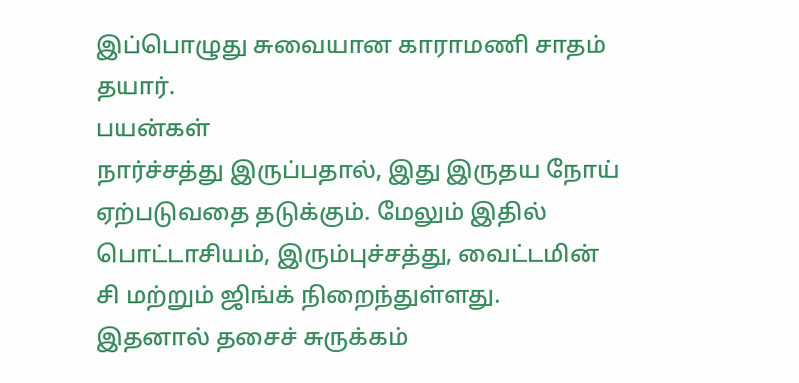இப்பொழுது சுவையான காராமணி சாதம் தயார்.
பயன்கள்
நார்ச்சத்து இருப்பதால், இது இருதய நோய் ஏற்படுவதை தடுக்கும். மேலும் இதில் பொட்டாசியம், இரும்புச்சத்து, வைட்டமின் சி மற்றும் ஜிங்க் நிறைந்துள்ளது.
இதனால் தசைச் சுருக்கம்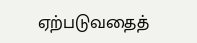ஏற்படுவதைத்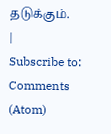தடுக்கும்.
|
Subscribe to:
Comments (Atom)